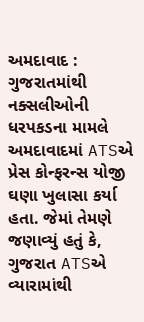અમદાવાદ : ગુજરાતમાંથી નક્સલીઓની ધરપકડના મામલે અમદાવાદમાં ATSએ પ્રેસ કોન્ફરન્સ યોજી ઘણા ખુલાસા કર્યા હતા. જેમાં તેમણે જણાવ્યું હતું કે, ગુજરાત ATSએ વ્યારામાંથી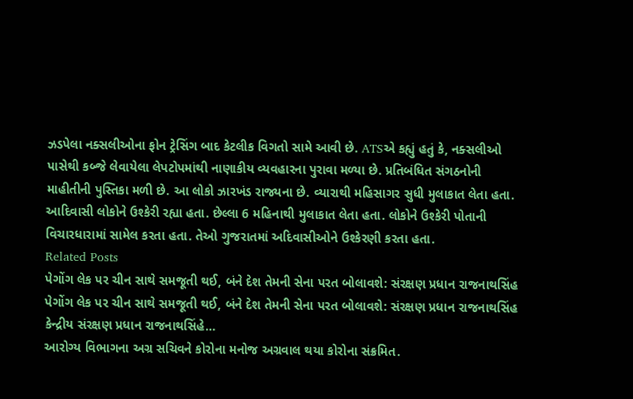ઝડપેલા નક્સલીઓના ફોન ટ્રેસિંગ બાદ કેટલીક વિગતો સામે આવી છે. ATSએ કહ્યું હતું કે, નક્સલીઓ પાસેથી કબ્જે લેવાયેલા લેપટોપમાંથી નાણાકીય વ્યવહારના પુરાવા મળ્યા છે. પ્રતિબંધિત સંગઠનોની માહીતીની પુસ્તિકા મળી છે. આ લોકો ઝારખંડ રાજ્યના છે. વ્યારાથી મહિસાગર સુધી મુલાકાત લેતા હતા. આદિવાસી લોકોને ઉશ્કેરી રહ્યા હતા. છેલ્લા 6 મહિનાથી મુલાકાત લેતા હતા. લોકોને ઉશ્કેરી પોતાની વિચારધારામાં સામેલ કરતા હતા. તેઓ ગુજરાતમાં અદિવાસીઓને ઉશ્કેરણી કરતા હતા.
Related Posts
પેગોંગ લેક પર ચીન સાથે સમજૂતી થઈ, બંને દેશ તેમની સેના પરત બોલાવશે: સંરક્ષણ પ્રધાન રાજનાથસિંહ
પેગોંગ લેક પર ચીન સાથે સમજૂતી થઈ, બંને દેશ તેમની સેના પરત બોલાવશે: સંરક્ષણ પ્રધાન રાજનાથસિંહ કેન્દ્રીય સંરક્ષણ પ્રધાન રાજનાથસિંહે…
આરોગ્ય વિભાગના અગ્ર સચિવને કોરોના મનોજ અગ્રવાલ થયા કોરોના સંક્રમિત.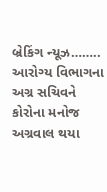બ્રેકિંગ ન્યૂઝ…….. આરોગ્ય વિભાગના અગ્ર સચિવને કોરોના મનોજ અગ્રવાલ થયા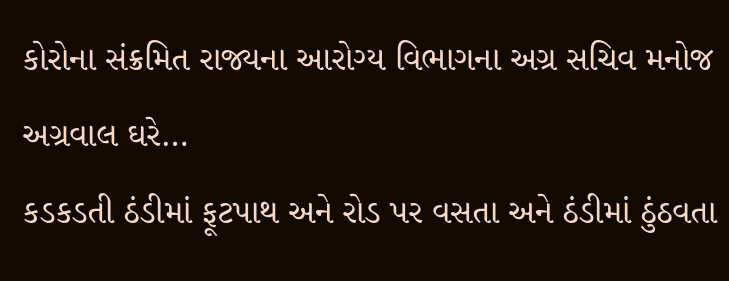કોરોના સંક્રમિત રાજ્યના આરોગ્ય વિભાગના અગ્ર સચિવ મનોજ અગ્રવાલ ઘરે…
કડકડતી ઠંડીમાં ફૂટપાથ અને રોડ પર વસતા અને ઠંડીમાં ઠુંઠવતા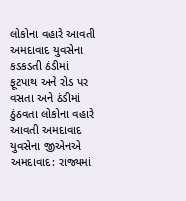લોકોના વહારે આવતી અમદાવાદ યુવસેના
કડકડતી ઠંડીમાં ફૂટપાથ અને રોડ પર વસતા અને ઠંડીમાં ઠુંઠવતા લોકોના વહારે આવતી અમદાવાદ યુવસેના જીએનએ અમદાવાદ: રાજ્યમાં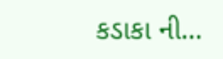કડાકા ની…